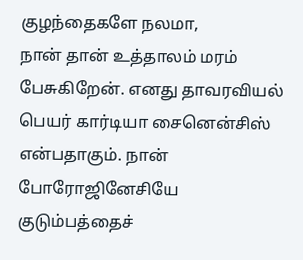குழந்தைகளே நலமா,
நான் தான் உத்தாலம் மரம் பேசுகிறேன். எனது தாவரவியல் பெயர் கார்டியா சைனென்சிஸ் என்பதாகும். நான் போரோஜினேசியே குடும்பத்தைச்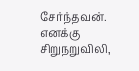சேர்ந்தவன். எனக்கு சிறுநறுவிலி,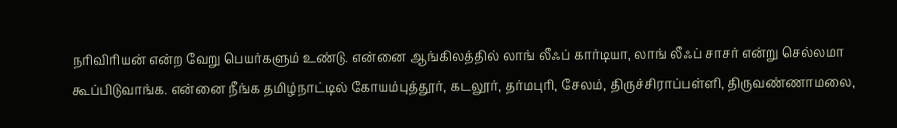நரிவிரியன் என்ற வேறு பெயர்களும் உண்டு. என்னை ஆங்கிலத்தில் லாங் லீஃப் கார்டியா, லாங் லீஃப் சாசர் என்று செல்லமா கூப்பிடுவாங்க. என்னை நீங்க தமிழ்நாட்டில் கோயம்புத்தூர், கடலூர், தர்மபுரி, சேலம், திருச்சிராப்பள்ளி, திருவண்ணாமலை,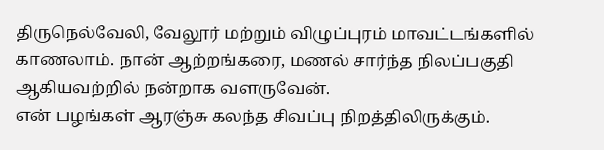திருநெல்வேலி, வேலூர் மற்றும் விழுப்புரம் மாவட்டங்களில் காணலாம். நான் ஆற்றங்கரை, மணல் சார்ந்த நிலப்பகுதி ஆகியவற்றில் நன்றாக வளருவேன்.
என் பழங்கள் ஆரஞ்சு கலந்த சிவப்பு நிறத்திலிருக்கும்.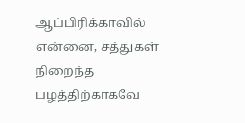ஆப்பிரிக்காவில் என்னை, சத்துகள் நிறைந்த பழத்திற்காகவே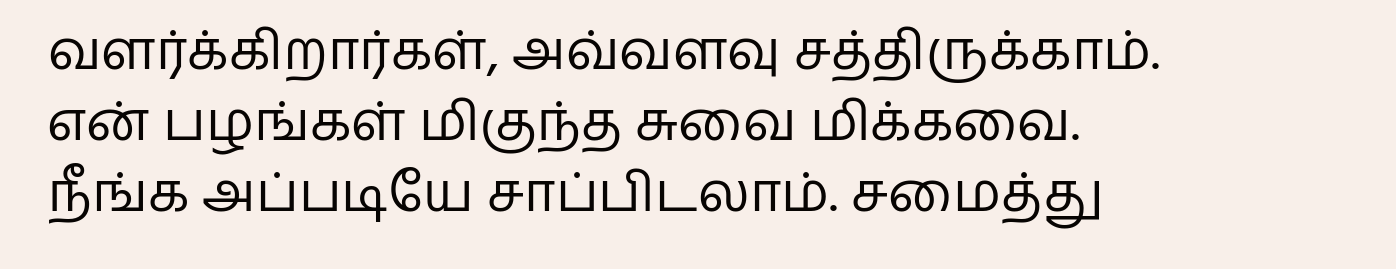வளர்க்கிறார்கள், அவ்வளவு சத்திருக்காம். என் பழங்கள் மிகுந்த சுவை மிக்கவை. நீங்க அப்படியே சாப்பிடலாம். சமைத்து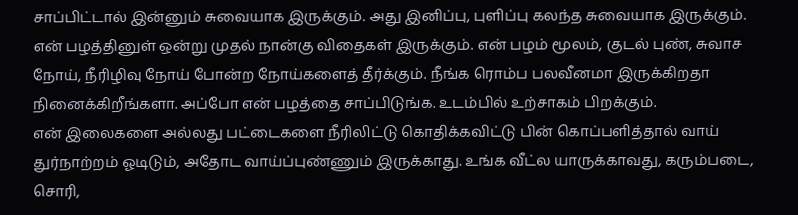சாப்பிட்டால் இன்னும் சுவையாக இருக்கும். அது இனிப்பு, புளிப்பு கலந்த சுவையாக இருக்கும். என் பழத்தினுள் ஒன்று முதல் நான்கு விதைகள் இருக்கும். என் பழம் மூலம், குடல் புண், சுவாச நோய், நீரிழிவு நோய் போன்ற நோய்களைத் தீர்க்கும். நீங்க ரொம்ப பலவீனமா இருக்கிறதா நினைக்கிறீங்களா. அப்போ என் பழத்தை சாப்பிடுங்க. உடம்பில் உற்சாகம் பிறக்கும்.
என் இலைகளை அல்லது பட்டைகளை நீரிலிட்டு கொதிக்கவிட்டு பின் கொப்பளித்தால் வாய் துர்நாற்றம் ஓடிடும், அதோட வாய்ப்புண்ணும் இருக்காது. உங்க வீட்ல யாருக்காவது, கரும்படை, சொரி,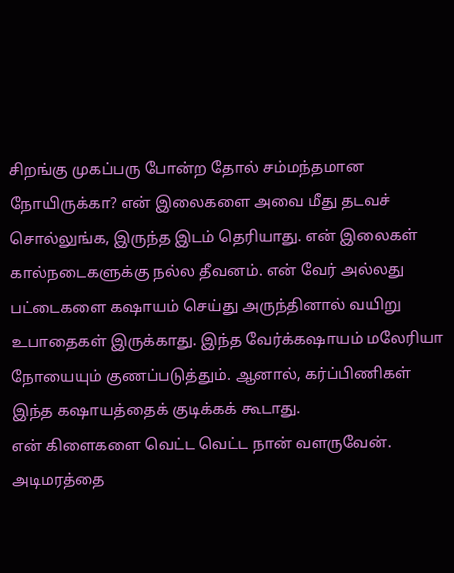சிறங்கு முகப்பரு போன்ற தோல் சம்மந்தமான நோயிருக்கா? என் இலைகளை அவை மீது தடவச் சொல்லுங்க, இருந்த இடம் தெரியாது. என் இலைகள் கால்நடைகளுக்கு நல்ல தீவனம். என் வேர் அல்லது பட்டைகளை கஷாயம் செய்து அருந்தினால் வயிறு உபாதைகள் இருக்காது. இந்த வேர்க்கஷாயம் மலேரியா நோயையும் குணப்படுத்தும். ஆனால், கர்ப்பிணிகள் இந்த கஷாயத்தைக் குடிக்கக் கூடாது.
என் கிளைகளை வெட்ட வெட்ட நான் வளருவேன். அடிமரத்தை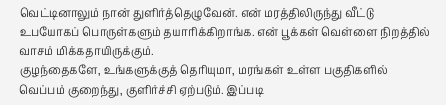வெட்டினாலும் நான் துளிர்த்தெழுவேன். என் மரத்திலிருந்து வீட்டு உபயோகப் பொருள்களும் தயாரிக்கிறாங்க. என் பூக்கள் வெள்ளை நிறத்தில் வாசம் மிக்கதாயிருக்கும்.
குழந்தைகளே, உங்களுக்குத் தெரியுமா, மரங்கள் உள்ள பகுதிகளில் வெப்பம் குறைந்து, குளிர்ச்சி ஏற்படும். இப்படி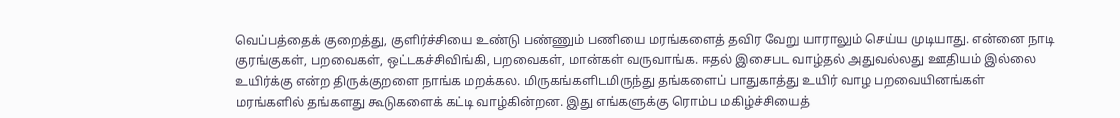வெப்பத்தைக் குறைத்து, குளிர்ச்சியை உண்டு பண்ணும் பணியை மரங்களைத் தவிர வேறு யாராலும் செய்ய முடியாது. என்னை நாடி குரங்குகள், பறவைகள், ஒட்டகச்சிவிங்கி, பறவைகள், மான்கள் வருவாங்க. ஈதல் இசைபட வாழ்தல் அதுவல்லது ஊதியம் இல்லை உயிர்க்கு என்ற திருக்குறளை நாங்க மறக்கல. மிருகங்களிடமிருந்து தங்களைப் பாதுகாத்து உயிர் வாழ பறவையினங்கள் மரங்களில் தங்களது கூடுகளைக் கட்டி வாழ்கின்றன. இது எங்களுக்கு ரொம்ப மகிழ்ச்சியைத்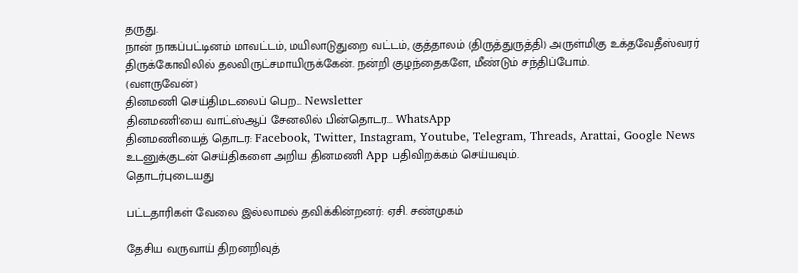தருது.
நான் நாகப்பட்டினம் மாவட்டம், மயிலாடுதுறை வட்டம், குத்தாலம் (திருத்துருத்தி) அருள்மிகு உக்தவேதீஸ்வரர் திருக்கோவிலில் தலவிருட்சமாயிருக்கேன். நன்றி குழந்தைகளே, மீண்டும் சந்திப்போம்.
(வளருவேன்)
தினமணி செய்திமடலைப் பெற... Newsletter
தினமணி'யை வாட்ஸ்ஆப் சேனலில் பின்தொடர... WhatsApp
தினமணியைத் தொடர: Facebook, Twitter, Instagram, Youtube, Telegram, Threads, Arattai, Google News
உடனுக்குடன் செய்திகளை அறிய தினமணி App பதிவிறக்கம் செய்யவும்.
தொடர்புடையது

பட்டதாரிகள் வேலை இல்லாமல் தவிக்கின்றனர்: ஏசி. சண்முகம்

தேசிய வருவாய் திறனறிவுத்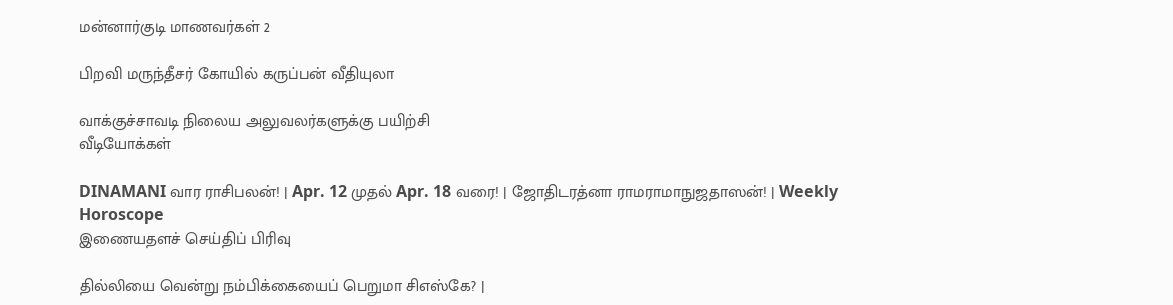மன்னார்குடி மாணவர்கள் 2

பிறவி மருந்தீசர் கோயில் கருப்பன் வீதியுலா

வாக்குச்சாவடி நிலைய அலுவலர்களுக்கு பயிற்சி
வீடியோக்கள்

DINAMANI வார ராசிபலன்! | Apr. 12 முதல் Apr. 18 வரை! | ஜோதிடரத்னா ராமராமாநுஜதாஸன்! | Weekly Horoscope
இணையதளச் செய்திப் பிரிவு

தில்லியை வென்று நம்பிக்கையைப் பெறுமா சிஎஸ்கே? |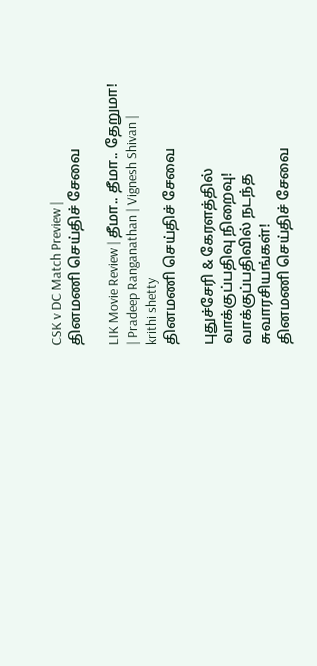CSK v DC Match Preview |
தினமணி செய்திச் சேவை

LIK Movie Review | தீமா.. தீமா.. தேறுமா! | Pradeep Ranganathan | Vignesh Shivan | krithi shetty
தினமணி செய்திச் சேவை

புதுச்சேரி & கேரளத்தில் வாக்குப்பதிவு நிறைவு! வாக்குப்பதிவில் நடந்த சுவாரசியங்கள்!
தினமணி செய்திச் சேவை